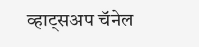व्हाट्सअप चॅनेल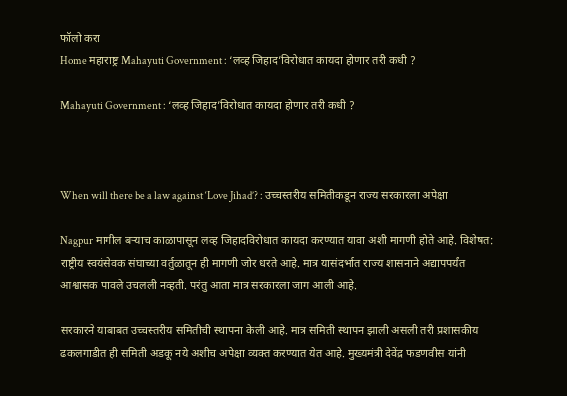फॉलो करा
Home महाराष्ट्र Mahayuti Government : ‘लव्ह जिहाद’विरोधात कायदा होणार तरी कधी ?

Mahayuti Government : ‘लव्ह जिहाद’विरोधात कायदा होणार तरी कधी ?



When will there be a law against ‘Love Jihad’? : उच्चस्तरीय समितीकडून राज्य सरकारला अपेक्षा

Nagpur मागील बऱ्याच काळापासून लव्ह जिहादविरोधात कायदा करण्यात यावा अशी मागणी होते आहे. विशेषत: राष्ट्रीय स्वयंसेवक संघाच्या वर्तुळातून ही मागणी जोर धरते आहे. मात्र यासंदर्भात राज्य शासनाने अद्यापपर्यंत आश्वासक पावले उचलली नव्हती. परंतु आता मात्र सरकारला जाग आली आहे.

सरकारने याबाबत उच्चस्तरीय समितीची स्थापना केली आहे. मात्र समिती स्थापन झाली असली तरी प्रशासकीय ढकलगाडीत ही समिती अडकू नये अशीच अपेक्षा व्यक्त करण्यात येत आहे. मुख्यमंत्री देवेंद्र फडण‌वीस यांनी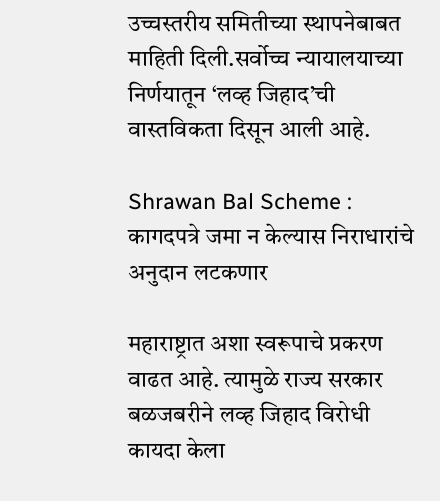उच्चस्तरीय समितीच्या स्थापनेबाबत माहिती दिली.सर्वोच्च न्यायालयाच्या निर्णयातून ‘लव्ह जिहाद’ची वास्तविकता दिसून आली आहे.

Shrawan Bal Scheme : कागदपत्रे जमा न केल्यास निराधारांचे अनुदान लटकणार

महाराष्ट्रात अशा स्वरूपाचे प्रकरण वाढत आहे. त्यामुळे राज्य सरकार बळजबरीने लव्ह जिहाद विरोधी कायदा केला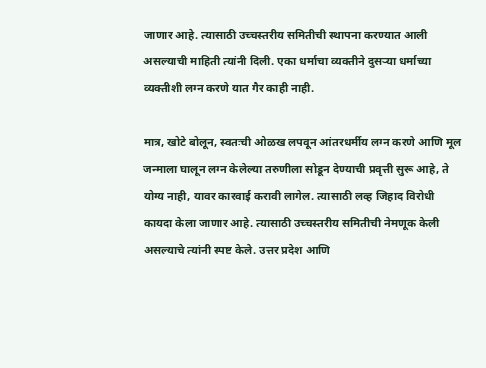जाणार आहे. त्यासाठी उच्चस्तरीय समितीची स्थापना करण्यात आली असल्याची माहिती त्यांनी दिली. एका धर्माचा व्यक्तीने दुसऱ्या धर्माच्या व्यक्तीशी लग्न करणे यात गैर काही नाही.

मात्र, खोटे बोलून, स्वतःची ओळख लपवून आंतरधर्मीय लग्न करणे आणि मूल जन्माला घालून लग्न केलेल्या तरुणीला सोडून देण्याची प्रवृत्ती सुरू आहे, ते योग्य नाही, यावर कारवाई करावी लागेल. त्यासाठी लव्ह जिहाद विरोधी कायदा केला जाणार आहे. त्यासाठी उच्चस्तरीय समितीची नेमणूक केली असल्याचे त्यांनी स्पष्ट केले. उत्तर प्रदेश आणि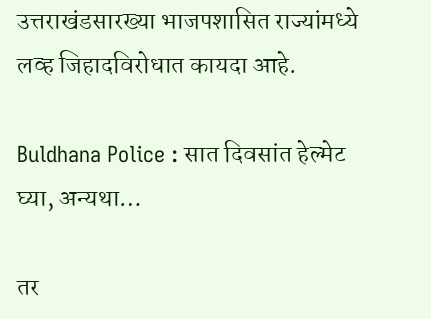उत्तराखंडसारख्या भाजपशासित राज्यांमध्ये लव्ह जिहादविरोधात कायदा आहे.

Buldhana Police : सात दिवसांत हेल्मेट घ्या, अन्यथा…

तर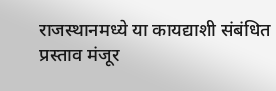राजस्थानमध्ये या कायद्याशी संबंधित प्रस्ताव मंजूर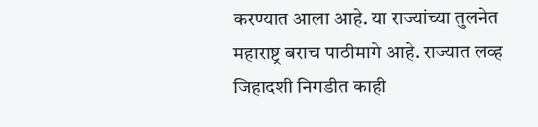करण्यात आला आहे. या राज्यांच्या तुलनेत महाराष्ट्र बराच पाठीमागे आहे. राज्यात लव्ह जिहादशी निगडीत काही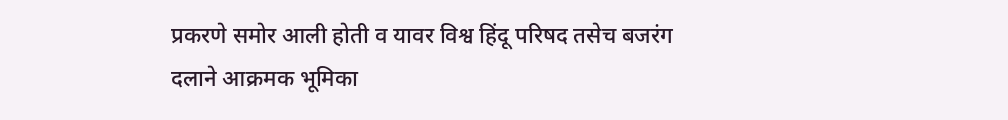प्रकरणे समोर आली होती व यावर विश्व हिंदू परिषद तसेच बजरंग दलाने आक्रमक भूमिका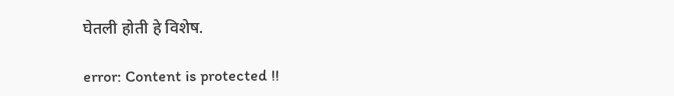घेतली होती हे विशेष.

error: Content is protected !!